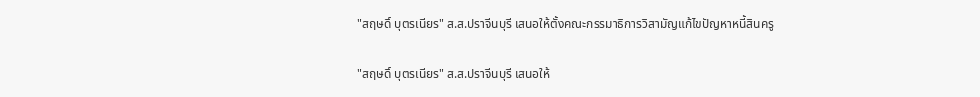"สฤษดิ์ บุตรเนียร" ส.ส.ปราจีนบุรี เสนอให้ตั้งคณะกรรมาธิการวิสามัญแก้ไขปัญหาหนี้สินครู

"สฤษดิ์ บุตรเนียร" ส.ส.ปราจีนบุรี เสนอให้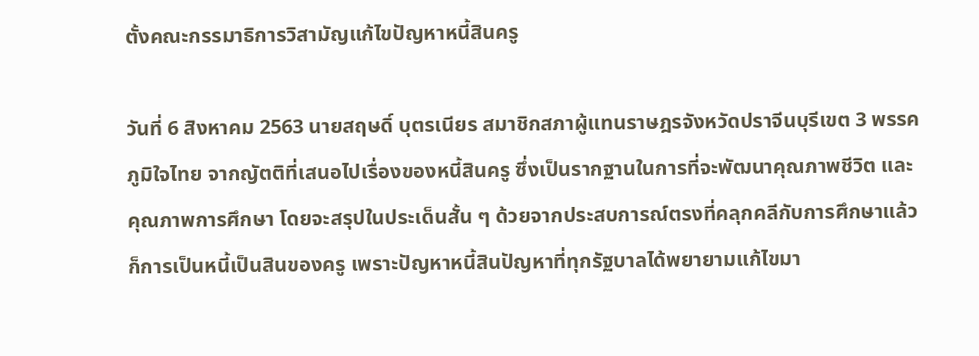ตั้งคณะกรรมาธิการวิสามัญแก้ไขปัญหาหนี้สินครู

วันที่ 6 สิงหาคม 2563 นายสฤษดิ์ บุตรเนียร สมาชิกสภาผู้แทนราษฎรจังหวัดปราจีนบุรีเขต 3 พรรคภูมิใจไทย จากญัตติที่เสนอไปเรื่องของหนี้สินครู ซึ่งเป็นรากฐานในการที่จะพัฒนาคุณภาพชีวิต และคุณภาพการศึกษา โดยจะสรุปในประเด็นสั้น ๆ ด้วยจากประสบการณ์ตรงที่คลุกคลีกับการศึกษาแล้วก็การเป็นหนี้เป็นสินของครู เพราะปัญหาหนี้สินปัญหาที่ทุกรัฐบาลได้พยายามแก้ไขมา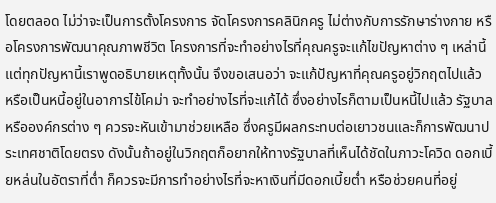โดยตลอด ไม่ว่าจะเป็นการตั้งโครงการ จัดโครงการคลินิกครู ไม่ต่างกับการรักษาร่างกาย หรือโครงการพัฒนาคุณภาพชีวิต โครงการที่จะทำอย่างไรที่คุณครูจะแก้ไขปัญหาต่าง ๆ เหล่านี้ แต่ทุกปัญหานี้เราพูดอธิบายเหตุทั้งนั้น จึงขอเสนอว่า จะแก้ปัญหาที่คุณครูอยู่วิกฤตไปแล้ว หรือเป็นหนี้อยู่ในอาการไข้โคม่า จะทำอย่างไรที่จะแก้ได้ ซึ่งอย่างไรก็ตามเป็นหนี้ไปแล้ว รัฐบาล หรือองค์กรต่าง ๆ ควรจะหันเข้ามาช่วยเหลือ ซึ่งครูมีผลกระทบต่อเยาวชนและก็การพัฒนาประเทศชาติโดยตรง ดังนั้นถ้าอยู่ในวิกฤตก็อยากให้ทางรัฐบาลที่เห็นได้ชัดในภาวะโควิด ดอกเบี้ยหล่นในอัตราที่ต่ำ ก็ควรจะมีการทำอย่างไรที่จะหาเงินที่มีดอกเบี้ยต่ำ หรือช่วยคนที่อยู่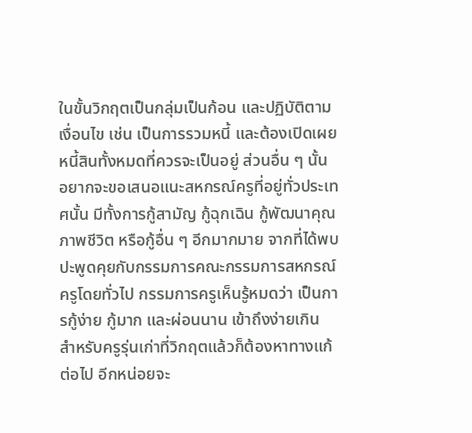ในขั้นวิกฤตเป็นกลุ่มเป็นก้อน และปฏิบัติตามเงื่อนไข เช่น เป็นการรวมหนี้ และต้องเปิดเผยหนี้สินทั้งหมดที่ควรจะเป็นอยู่ ส่วนอื่น ๆ นั้น อยากจะขอเสนอแนะสหกรณ์ครูที่อยู่ทั่วประเทศนั้น มีทั้งการกู้สามัญ กู้ฉุกเฉิน กู้พัฒนาคุณภาพชีวิต หรือกู้อื่น ๆ อีกมากมาย จากที่ได้พบปะพูดคุยกับกรรมการคณะกรรมการสหกรณ์ครูโดยทั่วไป กรรมการครูเห็นรู้หมดว่า เป็นการกู้ง่าย กู้มาก และผ่อนนาน เข้าถึงง่ายเกิน สำหรับครูรุ่นเก่าที่วิกฤตแล้วก็ต้องหาทางแก้ต่อไป อีกหน่อยจะ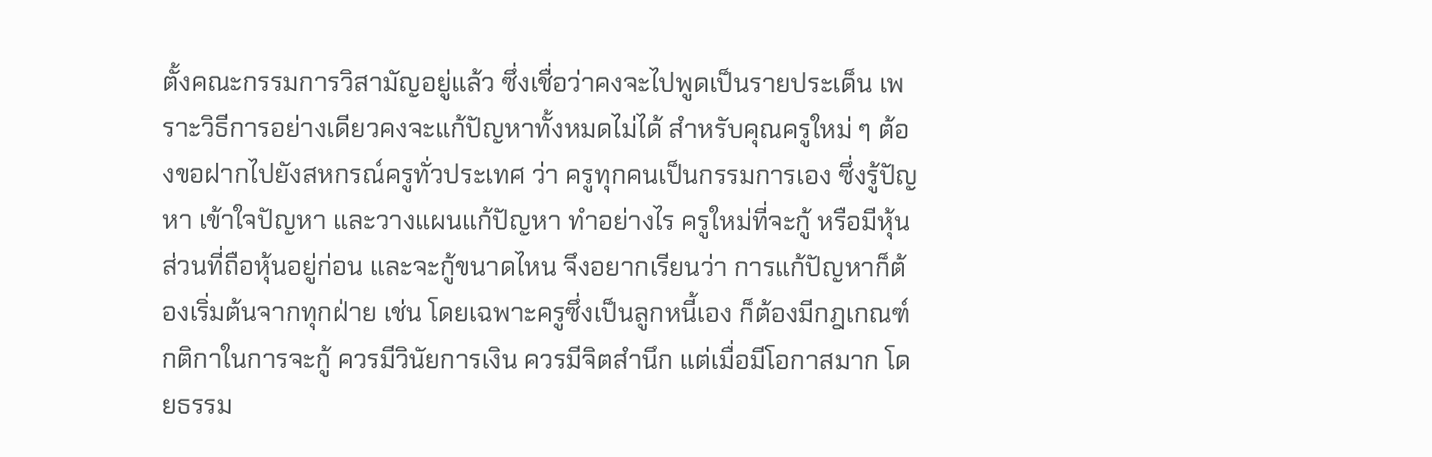ตั้งคณะกรรมการวิสามัญอยู่แล้ว ซึ่งเชื่อว่าคงจะไปพูดเป็นรายประเด็น เพราะวิธีการอย่างเดียวคงจะแก้ปัญหาทั้งหมดไม่ได้ สำหรับคุณครูใหม่ ๆ ต้องขอฝากไปยังสหกรณ์ครูทั่วประเทศ ว่า ครูทุกคนเป็นกรรมการเอง ซึ่งรู้ปัญหา เข้าใจปัญหา และวางแผนแก้ปัญหา ทำอย่างไร ครูใหม่ที่จะกู้ หรือมีหุ้นส่วนที่ถือหุ้นอยู่ก่อน และจะกู้ขนาดไหน จึงอยากเรียนว่า การแก้ปัญหาก็ต้องเริ่มต้นจากทุกฝ่าย เช่น โดยเฉพาะครูซึ่งเป็นลูกหนี้เอง ก็ต้องมีกฎเกณฑ์กติกาในการจะกู้ ควรมีวินัยการเงิน ควรมีจิตสำนึก แต่เมื่อมีโอกาสมาก โดยธรรม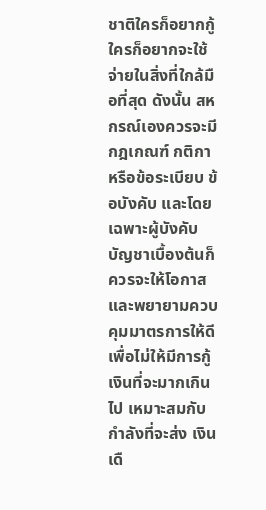ชาติใครก็อยากกู้ ใครก็อยากจะใช้จ่ายในสิ่งที่ใกล้มือที่สุด ดังนั้น สหกรณ์เองควรจะมีกฎเกณฑ์ กติกา หรือข้อระเบียบ ข้อบังคับ และโดยเฉพาะผู้บังคับบัญชาเบื้องต้นก็ควรจะให้โอกาส และพยายามควบคุมมาตรการให้ดี เพื่อไม่ให้มีการกู้เงินที่จะมากเกินไป เหมาะสมกับกำลังที่จะส่ง เงินเดื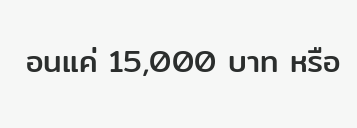อนแค่ 15,000 บาท หรือ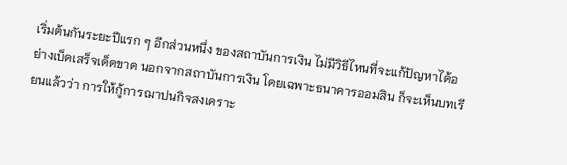เริ่มต้นกันระยะปีแรก ๆ อีกส่วนหนึ่ง ของสถาบันการเงิน ไม่มีวิธีไหนที่จะแก้ปัญหาได้อย่างเบ็ดเสร็จเด็ดขาด นอกจากสถาบันการเงิน โดยเฉพาะธนาคารออมสิน ก็จะเห็นบทเรียนแล้วว่า การให้กู้การฌาปนกิจสงเคราะ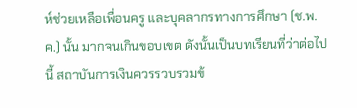ห์ช่วยเหลือเพื่อนครู และบุคลากรทางการศึกษา (ช.พ.ค.) นั้น มากจนเกินขอบเขต ดังนั้นเป็นบทเรียนที่ว่าต่อไปนี้ สถาบันการเงินควรรวบรวมข้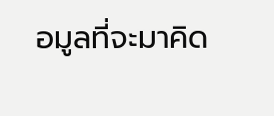อมูลที่จะมาคิด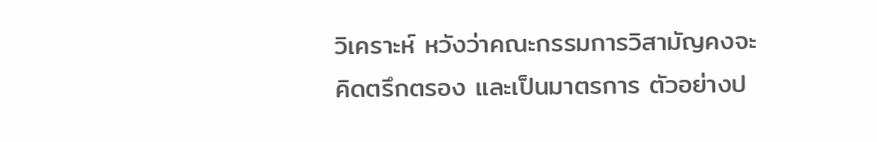วิเคราะห์ หวังว่าคณะกรรมการวิสามัญคงจะคิดตรึกตรอง และเป็นมาตรการ ตัวอย่างป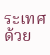ระเทศด้วย